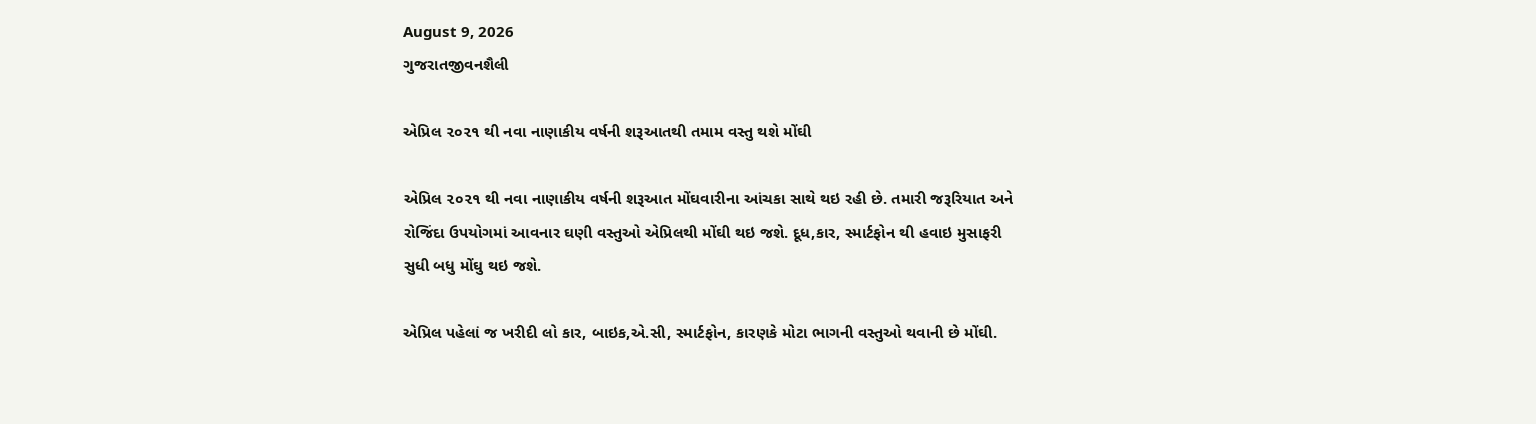August 9, 2026
ગુજરાતજીવનશૈલી

એપ્રિલ ૨૦૨૧ થી નવા નાણાકીય વર્ષની શરૂઆતથી તમામ વસ્તુ થશે મોંઘી

એપ્રિલ ૨૦૨૧ થી નવા નાણાકીય વર્ષની શરૂઆત મોંઘવારીના આંચકા સાથે થઇ રહી છે. તમારી જરૂરિયાત અને રોજિંદા ઉપયોગમાં આવનાર ઘણી વસ્તુઓ એપ્રિલથી મોંઘી થઇ જશે. દૂધ,કાર, સ્માર્ટફોન થી હવાઇ મુસાફરી સુધી બધુ મોંઘુ થઇ જશે.

એપ્રિલ પહેલાં જ ખરીદી લો કાર, બાઇક,એ.સી, સ્માર્ટફોન, કારણકે મોટા ભાગની વસ્તુઓ થવાની છે મોંઘી.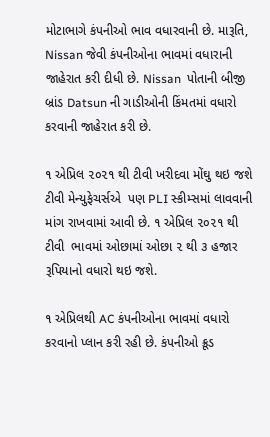મોટાભાગે કંપનીઓ ભાવ વધારવાની છે. મારૂતિ, Nissan જેવી કંપનીઓના ભાવમાં વધારાની જાહેરાત કરી દીધી છે. Nissan  પોતાની બીજી બ્રાંડ Datsun ની ગાડીઓની કિંમતમાં વધારો કરવાની જાહેરાત કરી છે.

૧ એપ્રિલ ૨૦૨૧ થી ટીવી ખરીદવા મોંઘુ થઇ જશે ટીવી મેન્યુફેચર્સએ  પણ PLI સ્કીમ્સમાં લાવવાની માંગ રાખવામાં આવી છે. ૧ એપ્રિલ ૨૦૨૧ થી ટીવી  ભાવમાં ઓછામાં ઓછા ૨ થી ૩ હજાર રૂપિયાનો વધારો થઇ જશે.

૧ એપ્રિલથી AC કંપનીઓના ભાવમાં વધારો કરવાનો પ્લાન કરી રહી છે. કંપનીઓ ક્રૂડ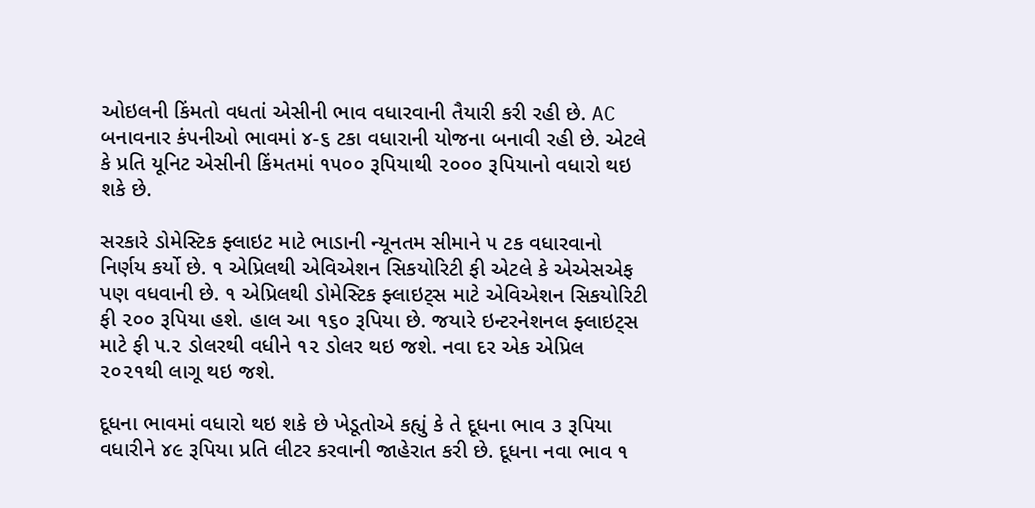ઓઇલની કિંમતો વધતાં એસીની ભાવ વધારવાની તૈયારી કરી રહી છે. AC બનાવનાર કંપનીઓ ભાવમાં ૪-૬ ટકા વધારાની યોજના બનાવી રહી છે. એટલે કે પ્રતિ યૂનિટ એસીની કિંમતમાં ૧૫૦૦ રૂપિયાથી ૨૦૦૦ રૂપિયાનો વધારો થઇ શકે છે.

સરકારે ડોમેસ્ટિક ફ્લાઇટ માટે ભાડાની ન્યૂનતમ સીમાને ૫ ટક વધારવાનો નિર્ણય કર્યો છે. ૧ એપ્રિલથી એવિએશન સિકયોરિટી ફી એટલે કે એએસએફ પણ વધવાની છે. ૧ એપ્રિલથી ડોમેસ્ટિક ફ્લાઇટ્સ માટે એવિએશન સિકયોરિટી ફી ૨૦૦ રૂપિયા હશે. હાલ આ ૧૬૦ રૂપિયા છે. જયારે ઇન્ટરનેશનલ ફ્લાઇટ્સ માટે ફી ૫.૨ ડોલરથી વધીને ૧૨ ડોલર થઇ જશે. નવા દર એક એપ્રિલ ૨૦૨૧થી લાગૂ થઇ જશે.

દૂધના ભાવમાં વધારો થઇ શકે છે ખેડૂતોએ કહ્યું કે તે દૂધના ભાવ ૩ રૂપિયા વધારીને ૪૯ રૂપિયા પ્રતિ લીટર કરવાની જાહેરાત કરી છે. દૂધના નવા ભાવ ૧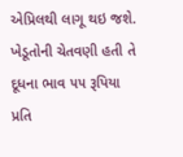એપ્રિલથી લાગૂ થઇ જશે.  ખેડૂતોની ચેતવણી હતી તે દૂધના ભાવ ૫૫ રૂપિયા પ્રતિ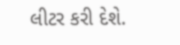લીટર કરી દેશે.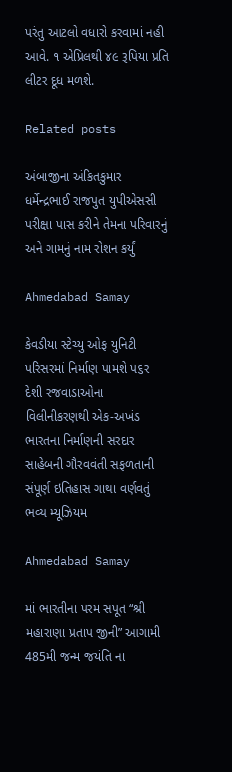પરંતુ આટલો વધારો કરવામાં નહી આવે. ૧ એપ્રિલથી ૪૯ રૂપિયા પ્રતિ લીટર દૂધ મળશે.

Related posts

અંબાજીના અંકિતકુમાર ધર્મેન્દ્રભાઈ રાજપુત યુપીએસસી પરીક્ષા પાસ કરીને તેમના પરિવારનું અને ગામનું નામ રોશન કર્યું

Ahmedabad Samay

કેવડીયા સ્ટેચ્યુ ઓફ યુનિટી પરિસરમાં નિર્માણ પામશે પ૬ર દેશી રજવાડાઓના વિલીનીકરણથી એક-અખંડ ભારતના નિર્માણની સરદાર સાહેબની ગૌરવવંતી સફળતાની સંપૂર્ણ ઇતિહાસ ગાથા વર્ણવતું ભવ્ય મ્યૂઝિયમ

Ahmedabad Samay

માં ભારતીના પરમ સપૂત “શ્રી મહારાણા પ્રતાપ જીની” આગામી 485મી જન્મ જયંતિ ના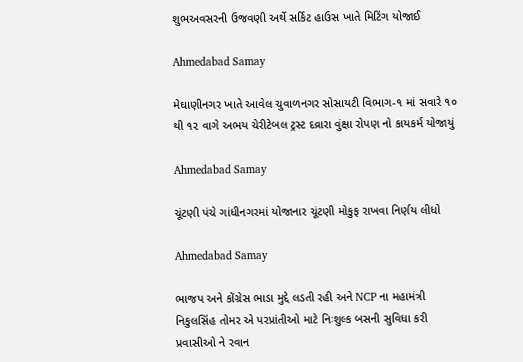શુભઅવસરની ઉજવણી અર્થે સર્કિટ હાઉસ ખાતે મિટિંગ યોજાઈ

Ahmedabad Samay

મેઘાણીનગર ખાતે આવેલ ચુવાળનગર સોસાયટી વિભાગ-૧ માં સવારે ૧૦ થી ૧૨ વાગે અભય ચેરીટેબલ ટ્રસ્ટ દવ્રારા વુંક્ષા રોપણ નો કાયકર્મ યોજાયું

Ahmedabad Samay

ચૂંટણી પંચે ગાંધીનગરમાં યોજાનાર ચૂંટણી મોકુફ રાખવા નિર્ણય લીધો

Ahmedabad Samay

ભાજપ અને કોંગ્રેસ ભાડા મુદ્દે લડતી રહી અને NCP ના મહામંત્રી નિકુલસિંહ તોમર એ પરપ્રાંતીઓ માટે નિઃશુલ્ક બસની સુવિધા કરી પ્રવાસીઓ ને રવાન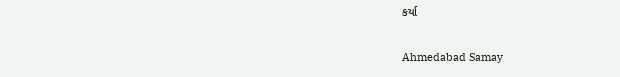કર્યા

Ahmedabad Samay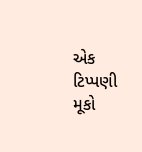એક ટિપ્પણી મૂકો